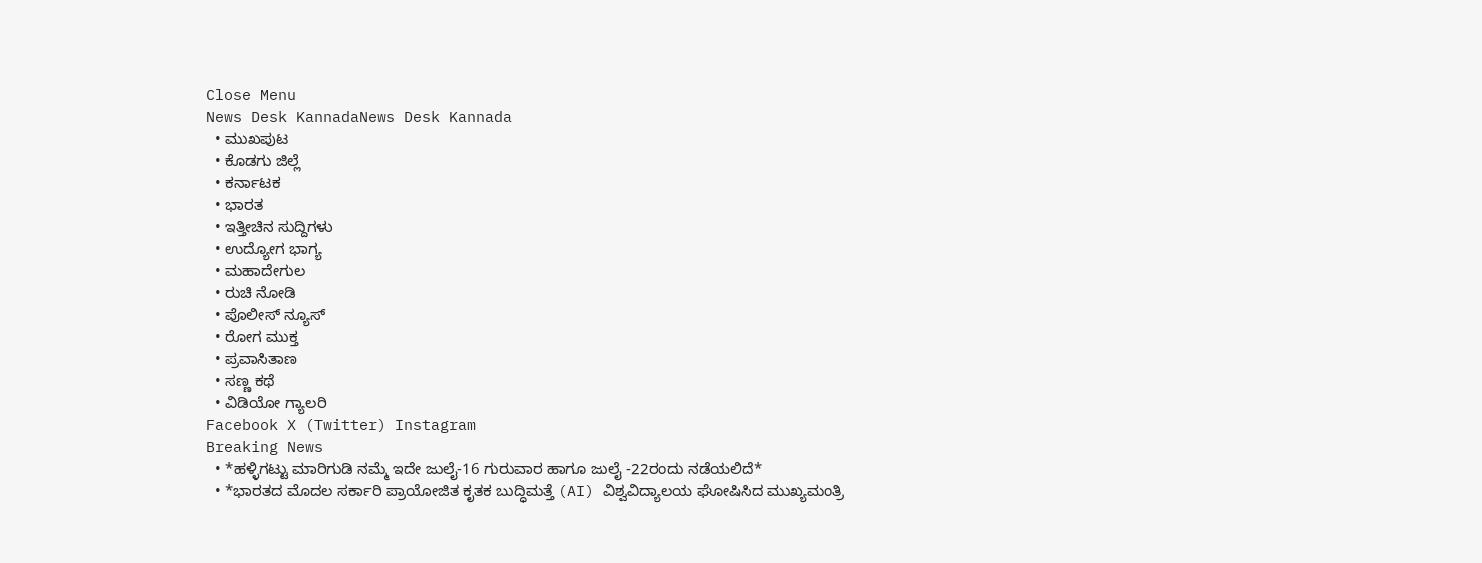Close Menu
News Desk KannadaNews Desk Kannada
  • ಮುಖಪುಟ
  • ಕೊಡಗು ಜಿಲ್ಲೆ
  • ಕರ್ನಾಟಕ
  • ಭಾರತ
  • ಇತ್ತೀಚಿನ ಸುದ್ದಿಗಳು
  • ಉದ್ಯೋಗ ಭಾಗ್ಯ
  • ಮಹಾದೇಗುಲ
  • ರುಚಿ ನೋಡಿ
  • ಪೊಲೀಸ್ ನ್ಯೂಸ್
  • ರೋಗ ಮುಕ್ತ
  • ಪ್ರವಾಸಿತಾಣ
  • ಸಣ್ಣ ಕಥೆ
  • ವಿಡಿಯೋ ಗ್ಯಾಲರಿ
Facebook X (Twitter) Instagram
Breaking News
  • *ಹಳ್ಳಿಗಟ್ಟು ಮಾರಿಗುಡಿ ನಮ್ಮೆ ಇದೇ ಜುಲೈ-16 ಗುರುವಾರ ಹಾಗೂ ಜುಲೈ -22ರಂದು ನಡೆಯಲಿದೆ*
  • *ಭಾರತದ ಮೊದಲ ಸರ್ಕಾರಿ ಪ್ರಾಯೋಜಿತ ಕೃತಕ ಬುದ್ಧಿಮತ್ತೆ (AI) ವಿಶ್ವವಿದ್ಯಾಲಯ ಘೋಷಿಸಿದ ಮುಖ್ಯಮಂತ್ರಿ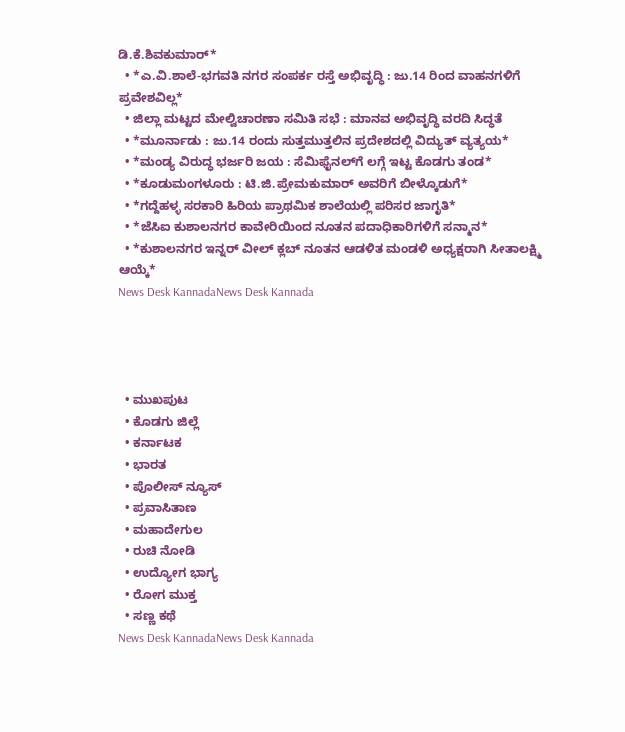ಡಿ.ಕೆ.ಶಿವಕುಮಾರ್*
  • *ಎ.ವಿ.ಶಾಲೆ-ಭಗವತಿ ನಗರ ಸಂಪರ್ಕ ರಸ್ತೆ ಅಭಿವೃದ್ಧಿ : ಜು.14 ರಿಂದ ವಾಹನಗಳಿಗೆ ಪ್ರವೇಶವಿಲ್ಲ*
  • ಜಿಲ್ಲಾ ಮಟ್ಟದ ಮೇಲ್ವಿಚಾರಣಾ ಸಮಿತಿ ಸಭೆ : ಮಾನವ ಅಭಿವೃದ್ಧಿ ವರದಿ ಸಿದ್ಧತೆ
  • *ಮೂರ್ನಾಡು : ಜು.14 ರಂದು ಸುತ್ತಮುತ್ತಲಿನ ಪ್ರದೇಶದಲ್ಲಿ ವಿದ್ಯುತ್ ವ್ಯತ್ಯಯ*
  • *ಮಂಡ್ಯ ವಿರುದ್ಧ ಭರ್ಜರಿ ಜಯ : ಸೆಮಿಫೈನಲ್‌ಗೆ ಲಗ್ಗೆ ಇಟ್ಟ ಕೊಡಗು ತಂಡ*
  • *ಕೂಡುಮಂಗಳೂರು : ಟಿ.ಜಿ.ಪ್ರೇಮಕುಮಾರ್ ಅವರಿಗೆ ಬೀಳ್ಕೊಡುಗೆ*
  • *ಗದ್ದೆಹಳ್ಳ ಸರಕಾರಿ ಹಿರಿಯ ಪ್ರಾಥಮಿಕ ಶಾಲೆಯಲ್ಲಿ ಪರಿಸರ ಜಾಗೃತಿ*
  • *ಜೆಸಿಐ ಕುಶಾಲನಗರ ಕಾವೇರಿಯಿಂದ ನೂತನ ಪದಾಧಿಕಾರಿಗಳಿಗೆ ಸನ್ಮಾನ*
  • *ಕುಶಾಲನಗರ ಇನ್ನರ್ ವೀಲ್ ಕ್ಲಬ್ ನೂತನ ಆಡಳಿತ ಮಂಡಳಿ ಅಧ್ಯಕ್ಷರಾಗಿ ಸೀತಾಲಕ್ಷ್ಮಿ ಆಯ್ಕೆ*
News Desk KannadaNews Desk Kannada




  • ಮುಖಪುಟ
  • ಕೊಡಗು ಜಿಲ್ಲೆ
  • ಕರ್ನಾಟಕ
  • ಭಾರತ
  • ಪೊಲೀಸ್ ನ್ಯೂಸ್
  • ಪ್ರವಾಸಿತಾಣ
  • ಮಹಾದೇಗುಲ
  • ರುಚಿ ನೋಡಿ
  • ಉದ್ಯೋಗ ಭಾಗ್ಯ
  • ರೋಗ ಮುಕ್ತ
  • ಸಣ್ಣ ಕಥೆ
News Desk KannadaNews Desk Kannada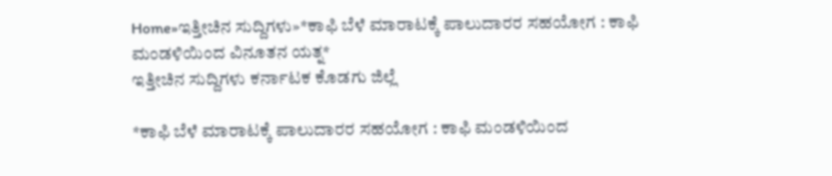Home»ಇತ್ತೀಚಿನ ಸುದ್ದಿಗಳು»*ಕಾಫಿ ಬೆಳೆ ಮಾರಾಟಕ್ಕೆ ಪಾಲುದಾರರ ಸಹಯೋಗ : ಕಾಫಿ ಮಂಡಳಿಯಿಂದ ವಿನೂತನ ಯತ್ನ*
ಇತ್ತೀಚಿನ ಸುದ್ದಿಗಳು ಕರ್ನಾಟಕ ಕೊಡಗು ಜಿಲ್ಲೆ

*ಕಾಫಿ ಬೆಳೆ ಮಾರಾಟಕ್ಕೆ ಪಾಲುದಾರರ ಸಹಯೋಗ : ಕಾಫಿ ಮಂಡಳಿಯಿಂದ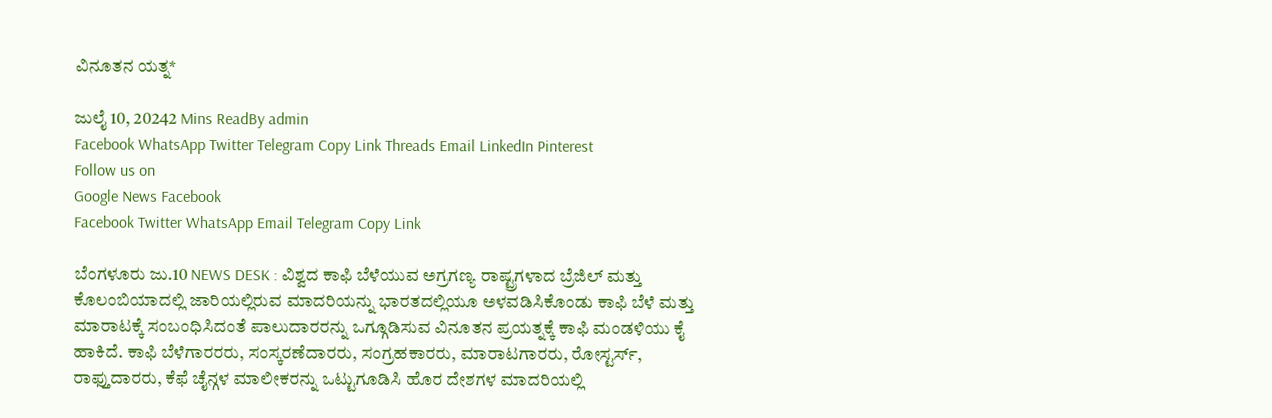ವಿನೂತನ ಯತ್ನ*

ಜುಲೈ 10, 20242 Mins ReadBy admin
Facebook WhatsApp Twitter Telegram Copy Link Threads Email LinkedIn Pinterest
Follow us on
Google News Facebook
Facebook Twitter WhatsApp Email Telegram Copy Link

ಬೆಂಗಳೂರು ಜು.10 NEWS DESK : ವಿಶ್ವದ ಕಾಫಿ ಬೆಳೆಯುವ ಅಗ್ರಗಣ್ಯ ರಾಷ್ಟ್ರಗಳಾದ ಬ್ರೆಜಿಲ್‌ ಮತ್ತು ಕೊಲಂಬಿಯಾದಲ್ಲಿ ಜಾರಿಯಲ್ಲಿರುವ ಮಾದರಿಯನ್ನು ಭಾರತದಲ್ಲಿಯೂ ಅಳವಡಿಸಿಕೊಂಡು ಕಾಫಿ ಬೆಳೆ ಮತ್ತು ಮಾರಾಟಕ್ಕೆ ಸಂಬಂಧಿಸಿದಂತೆ ಪಾಲುದಾರರನ್ನು ಒಗ್ಗೂಡಿಸುವ ವಿನೂತನ ಪ್ರಯತ್ನಕ್ಕೆ ಕಾಫಿ ಮಂಡಳಿಯು ಕೈ ಹಾಕಿದೆ. ಕಾಫಿ ಬೆಳೆಗಾರರರು, ಸಂಸ್ಕರಣೆದಾರರು, ಸಂಗ್ರಹಕಾರರು, ಮಾರಾಟಗಾರರು, ರೋಸ್ಟರ್ಸ್, ರಾಫ್ತುದಾರರು, ಕೆಫೆ ಚೈನ್ಗಳ ಮಾಲೀಕರನ್ನು ಒಟ್ಟುಗೂಡಿಸಿ ಹೊರ ದೇಶಗಳ ಮಾದರಿಯಲ್ಲಿ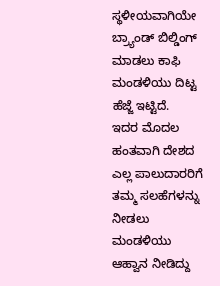ಸ್ಥಳೀಯವಾಗಿಯೇ ಬ್ರ್ಯಾಂಡ್ ಬಿಲ್ಡಿಂಗ್ ಮಾಡಲು ಕಾಫಿ ಮಂಡಳಿಯು ದಿಟ್ಟ ಹೆಜ್ಜೆ ಇಟ್ಟಿದೆ.
ಇದರ ಮೊದಲ ಹಂತವಾಗಿ ದೇಶದ ಎಲ್ಲ ಪಾಲುದಾರರಿಗೆ ತಮ್ಮ ಸಲಹೆಗಳನ್ನು ನೀಡಲು ಮಂಡಳಿಯು ಆಹ್ವಾನ ನೀಡಿದ್ದು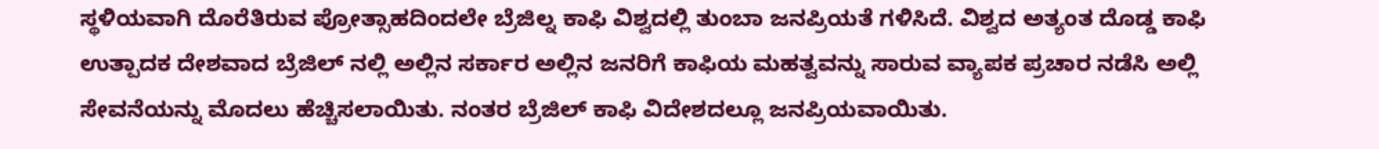ಸ್ಥಳಿಯವಾಗಿ ದೊರೆತಿರುವ ಪ್ರೋತ್ಸಾಹದಿಂದಲೇ ಬ್ರೆಜಿಲ್ನ ಕಾಫಿ ವಿಶ್ವದಲ್ಲಿ ತುಂಬಾ ಜನಪ್ರಿಯತೆ ಗಳಿಸಿದೆ. ವಿಶ್ವದ ಅತ್ಯಂತ ದೊಡ್ಡ ಕಾಫಿ ಉತ್ಪಾದಕ ದೇಶವಾದ ಬ್ರೆಜಿಲ್‌ ನಲ್ಲಿ ಅಲ್ಲಿನ ಸರ್ಕಾರ ಅಲ್ಲಿನ ಜನರಿಗೆ ಕಾಫಿಯ ಮಹತ್ವವನ್ನು ಸಾರುವ ವ್ಯಾಪಕ ಪ್ರಚಾರ ನಡೆಸಿ ಅಲ್ಲಿ ಸೇವನೆಯನ್ನು ಮೊದಲು ಹೆಚ್ಚಿಸಲಾಯಿತು. ನಂತರ ಬ್ರೆಜಿಲ್‌ ಕಾಫಿ ವಿದೇಶದಲ್ಲೂ ಜನಪ್ರಿಯವಾಯಿತು.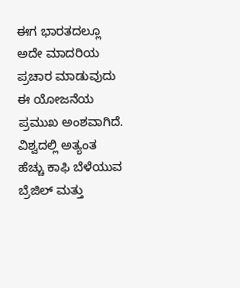ಈಗ ಭಾರತದಲ್ಲೂ ಅದೇ ಮಾದರಿಯ ಪ್ರಚಾರ ಮಾಡುವುದು ಈ ಯೋಜನೆಯ ಪ್ರಮುಖ ಅಂಶವಾಗಿದೆ.
ವಿಶ್ವದಲ್ಲಿ ಅತ್ಯಂತ ಹೆಚ್ಚು ಕಾಫಿ ಬೆಳೆಯುವ ಬ್ರೆಜಿಲ್‌ ಮತ್ತು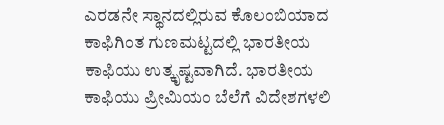ಎರಡನೇ ಸ್ಥಾನದಲ್ಲಿರುವ ಕೊಲಂಬಿಯಾದ ಕಾಫಿಗಿಂತ ಗುಣಮಟ್ಟದಲ್ಲಿ ಭಾರತೀಯ ಕಾಫಿಯು ಉತ್ಕೃಷ್ಟವಾಗಿದೆ. ಭಾರತೀಯ ಕಾಫಿಯು ಪ್ರೀಮಿಯಂ ಬೆಲೆಗೆ ವಿದೇಶಗಳಲಿ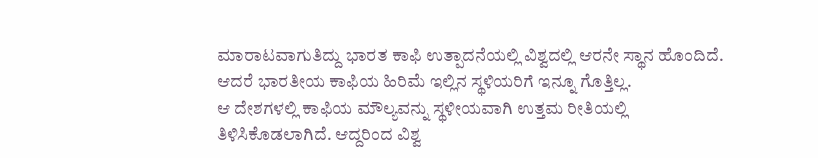ಮಾರಾಟವಾಗುತಿದ್ದು ಭಾರತ ಕಾಫಿ ಉತ್ಪಾದನೆಯಲ್ಲಿ ವಿಶ್ವದಲ್ಲಿ ಆರನೇ ಸ್ಥಾನ ಹೊಂದಿದೆ. ಆದರೆ ಭಾರತೀಯ ಕಾಫಿಯ ಹಿರಿಮೆ ಇಲ್ಲಿನ ಸ್ಥಳಿಯರಿಗೆ ಇನ್ನೂ ಗೊತ್ತಿಲ್ಲ.
ಆ ದೇಶಗಳಲ್ಲಿ ಕಾಫಿಯ ಮೌಲ್ಯವನ್ನು ಸ್ಥಳೀಯವಾಗಿ ಉತ್ತಮ ರೀತಿಯಲ್ಲಿ ತಿಳಿಸಿಕೊಡಲಾಗಿದೆ. ಆದ್ದರಿಂದ ವಿಶ್ವ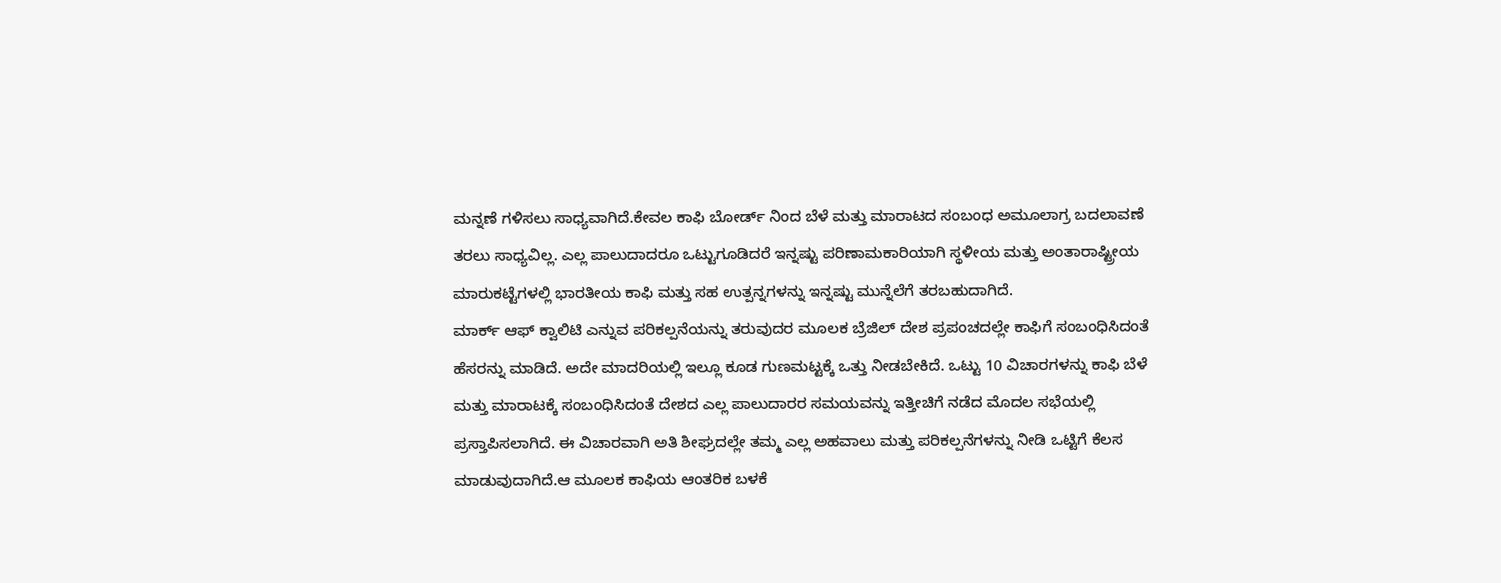ಮನ್ನಣೆ ಗಳಿಸಲು ಸಾಧ್ಯವಾಗಿದೆ.ಕೇವಲ ಕಾಫಿ ಬೋರ್ಡ್ ನಿಂದ ಬೆಳೆ ಮತ್ತು ಮಾರಾಟದ ಸಂಬಂಧ ಅಮೂಲಾಗ್ರ ಬದಲಾವಣೆ ತರಲು ಸಾಧ್ಯವಿಲ್ಲ. ಎಲ್ಲ ಪಾಲುದಾದರೂ ಒಟ್ಟುಗೂಡಿದರೆ ಇನ್ನಷ್ಟು ಪರಿಣಾಮಕಾರಿಯಾಗಿ ಸ್ಥಳೀಯ ಮತ್ತು ಅಂತಾರಾಷ್ಟ್ರೀಯ ಮಾರುಕಟ್ಟೆಗಳಲ್ಲಿ ಭಾರತೀಯ ಕಾಫಿ ಮತ್ತು ಸಹ ಉತ್ಪನ್ನಗಳನ್ನು ಇನ್ನಷ್ಟು ಮುನ್ನೆಲೆಗೆ ತರಬಹುದಾಗಿದೆ.
ಮಾರ್ಕ್ ಆಫ್ ಕ್ವಾಲಿಟಿ ಎನ್ನುವ ಪರಿಕಲ್ಪನೆಯನ್ನು ತರುವುದರ ಮೂಲಕ ಬ್ರೆಜಿಲ್ ದೇಶ ಪ್ರಪಂಚದಲ್ಲೇ ಕಾಫಿಗೆ ಸಂಬಂಧಿಸಿದಂತೆ ಹೆಸರನ್ನು ಮಾಡಿದೆ. ಅದೇ ಮಾದರಿಯಲ್ಲಿ ಇಲ್ಲೂ ಕೂಡ ಗುಣಮಟ್ಟಕ್ಕೆ ಒತ್ತು ನೀಡಬೇಕಿದೆ. ಒಟ್ಟು 10 ವಿಚಾರಗಳನ್ನು ಕಾಫಿ ಬೆಳೆ ಮತ್ತು ಮಾರಾಟಕ್ಕೆ ಸಂಬಂಧಿಸಿದಂತೆ ದೇಶದ ಎಲ್ಲ ಪಾಲುದಾರರ ಸಮಯವನ್ನು ಇತ್ತೀಚಿಗೆ ನಡೆದ ಮೊದಲ ಸಭೆಯಲ್ಲಿ ಪ್ರಸ್ತಾಪಿಸಲಾಗಿದೆ. ಈ ವಿಚಾರವಾಗಿ ಅತಿ ಶೀಘ್ರದಲ್ಲೇ ತಮ್ಮ ಎಲ್ಲ ಅಹವಾಲು ಮತ್ತು ಪರಿಕಲ್ಪನೆಗಳನ್ನು ನೀಡಿ ಒಟ್ಟಿಗೆ ಕೆಲಸ ಮಾಡುವುದಾಗಿದೆ.ಆ ಮೂಲಕ ಕಾಫಿಯ ಆಂತರಿಕ ಬಳಕೆ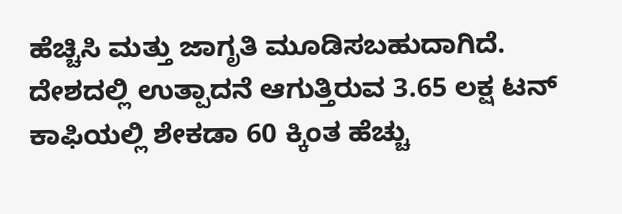ಹೆಚ್ಚಿಸಿ ಮತ್ತು ಜಾಗೃತಿ ಮೂಡಿಸಬಹುದಾಗಿದೆ.
ದೇಶದಲ್ಲಿ ಉತ್ಪಾದನೆ ಆಗುತ್ತಿರುವ 3.65 ಲಕ್ಷ ಟನ್‌ ಕಾಫಿಯಲ್ಲಿ ಶೇಕಡಾ 60 ಕ್ಕಿಂತ ಹೆಚ್ಚು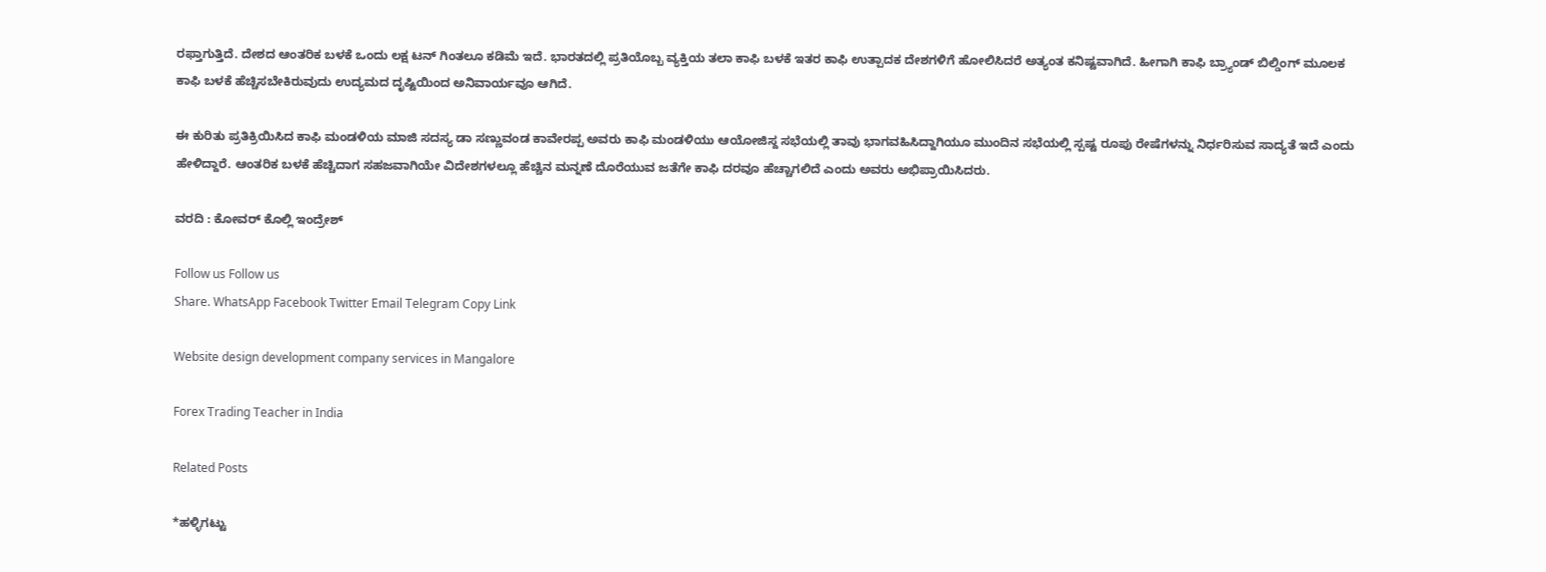ರಫ್ತಾಗುತ್ತಿದೆ. ದೇಶದ ಆಂತರಿಕ ಬಳಕೆ ಒಂದು ಲಕ್ಷ ಟನ್‌ ಗಿಂತಲೂ ಕಡಿಮೆ ಇದೆ. ಭಾರತದಲ್ಲಿ ಪ್ರತಿಯೊಬ್ಬ ವ್ಯಕ್ತಿಯ ತಲಾ ಕಾಫಿ ಬಳಕೆ ಇತರ ಕಾಫಿ ಉತ್ಪಾದಕ ದೇಶಗಳಿಗೆ ಹೋಲಿಸಿದರೆ ಅತ್ಯಂತ ಕನಿಷ್ಟವಾಗಿದೆ. ಹೀಗಾಗಿ ಕಾಫಿ ಬ್ರ್ಯಾಂಡ್‌ ಬಿಲ್ಡಿಂಗ್‌ ಮೂಲಕ ಕಾಫಿ ಬಳಕೆ ಹೆಚ್ಚಿಸಬೇಕಿರುವುದು ಉದ್ಯಮದ ದೃಷ್ಟಿಯಿಂದ ಅನಿವಾರ್ಯವೂ ಆಗಿದೆ.

ಈ ಕುರಿತು ಪ್ರತಿಕ್ರಿಯಿಸಿದ ಕಾಫಿ ಮಂಡಳಿಯ ಮಾಜಿ ಸದಸ್ಯ ಡಾ ಸಣ್ಣುವಂಡ ಕಾವೇರಪ್ಪ ಅವರು ಕಾಫಿ ಮಂಡಳಿಯು ಆಯೋಜಿಸ್ದ ಸಭೆಯಲ್ಲಿ ತಾವು ಭಾಗವಹಿಸಿದ್ದಾಗಿಯೂ ಮುಂದಿನ ಸಭೆಯಲ್ಲಿ ಸ್ಪಷ್ಟ ರೂಪು ರೇಷೆಗಳನ್ನು ನಿರ್ಧರಿಸುವ ಸಾದ್ಯತೆ ಇದೆ ಎಂದು ಹೇಳಿದ್ದಾರೆ. ಆಂತರಿಕ ಬಳಕೆ ಹೆಚ್ಚಿದಾಗ ಸಹಜವಾಗಿಯೇ ವಿದೇಶಗಳಲ್ಲೂ ಹೆಚ್ಚಿನ ಮನ್ನಣೆ ದೊರೆಯುವ ಜತೆಗೇ ಕಾಫಿ ದರವೂ ಹೆಚ್ಚಾಗಲಿದೆ ಎಂದು ಅವರು ಅಭಿಪ್ರಾಯಿಸಿದರು.

ವರದಿ : ಕೋವರ್‌ ಕೊಲ್ಲಿ ಇಂದ್ರೇಶ್‌

Follow us Follow us
Share. WhatsApp Facebook Twitter Email Telegram Copy Link

Website design development company services in Mangalore

Forex Trading Teacher in India

Related Posts

*ಹಳ್ಳಿಗಟ್ಟು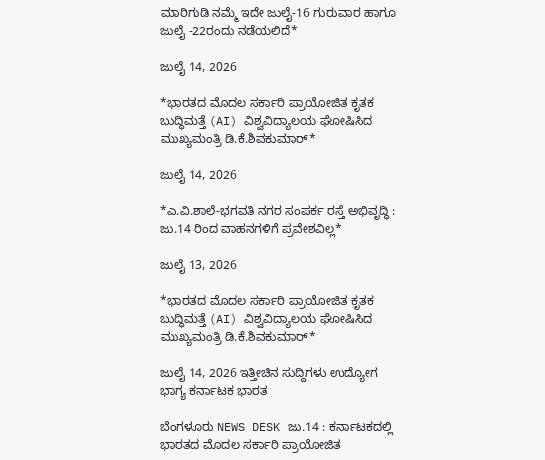ಮಾರಿಗುಡಿ ನಮ್ಮೆ ಇದೇ ಜುಲೈ-16 ಗುರುವಾರ ಹಾಗೂ ಜುಲೈ -22ರಂದು ನಡೆಯಲಿದೆ*

ಜುಲೈ 14, 2026

*ಭಾರತದ ಮೊದಲ ಸರ್ಕಾರಿ ಪ್ರಾಯೋಜಿತ ಕೃತಕ ಬುದ್ಧಿಮತ್ತೆ (AI) ವಿಶ್ವವಿದ್ಯಾಲಯ ಘೋಷಿಸಿದ ಮುಖ್ಯಮಂತ್ರಿ ಡಿ.ಕೆ.ಶಿವಕುಮಾರ್*

ಜುಲೈ 14, 2026

*ಎ.ವಿ.ಶಾಲೆ-ಭಗವತಿ ನಗರ ಸಂಪರ್ಕ ರಸ್ತೆ ಅಭಿವೃದ್ಧಿ : ಜು.14 ರಿಂದ ವಾಹನಗಳಿಗೆ ಪ್ರವೇಶವಿಲ್ಲ*

ಜುಲೈ 13, 2026

*ಭಾರತದ ಮೊದಲ ಸರ್ಕಾರಿ ಪ್ರಾಯೋಜಿತ ಕೃತಕ ಬುದ್ಧಿಮತ್ತೆ (AI) ವಿಶ್ವವಿದ್ಯಾಲಯ ಘೋಷಿಸಿದ ಮುಖ್ಯಮಂತ್ರಿ ಡಿ.ಕೆ.ಶಿವಕುಮಾರ್*

ಜುಲೈ 14, 2026 ಇತ್ತೀಚಿನ ಸುದ್ದಿಗಳು ಉದ್ಯೋಗ ಭಾಗ್ಯ ಕರ್ನಾಟಕ ಭಾರತ

ಬೆಂಗಳೂರು NEWS DESK ಜು.14 : ಕರ್ನಾಟಕದಲ್ಲಿ ಭಾರತದ ಮೊದಲ ಸರ್ಕಾರಿ ಪ್ರಾಯೋಜಿತ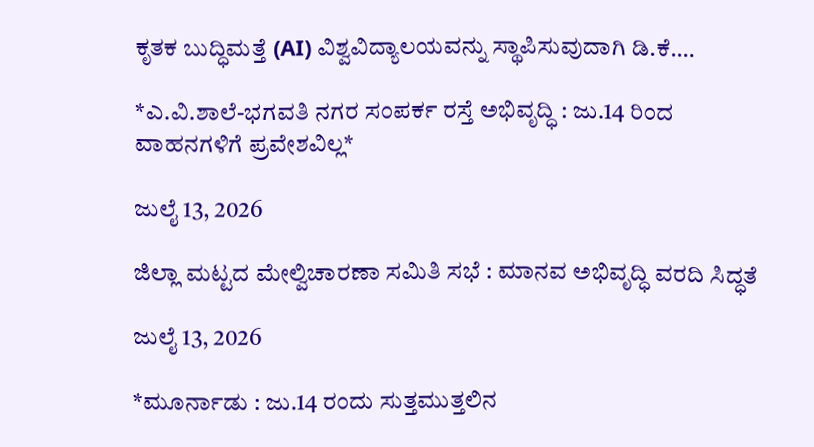ಕೃತಕ ಬುದ್ಧಿಮತ್ತೆ (AI) ವಿಶ್ವವಿದ್ಯಾಲಯವನ್ನು ಸ್ಥಾಪಿಸುವುದಾಗಿ ಡಿ.ಕೆ.…

*ಎ.ವಿ.ಶಾಲೆ-ಭಗವತಿ ನಗರ ಸಂಪರ್ಕ ರಸ್ತೆ ಅಭಿವೃದ್ಧಿ : ಜು.14 ರಿಂದ ವಾಹನಗಳಿಗೆ ಪ್ರವೇಶವಿಲ್ಲ*

ಜುಲೈ 13, 2026

ಜಿಲ್ಲಾ ಮಟ್ಟದ ಮೇಲ್ವಿಚಾರಣಾ ಸಮಿತಿ ಸಭೆ : ಮಾನವ ಅಭಿವೃದ್ಧಿ ವರದಿ ಸಿದ್ಧತೆ

ಜುಲೈ 13, 2026

*ಮೂರ್ನಾಡು : ಜು.14 ರಂದು ಸುತ್ತಮುತ್ತಲಿನ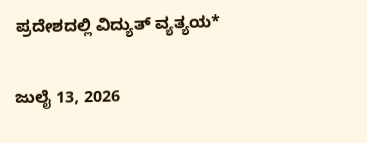ಪ್ರದೇಶದಲ್ಲಿ ವಿದ್ಯುತ್ ವ್ಯತ್ಯಯ*

ಜುಲೈ 13, 2026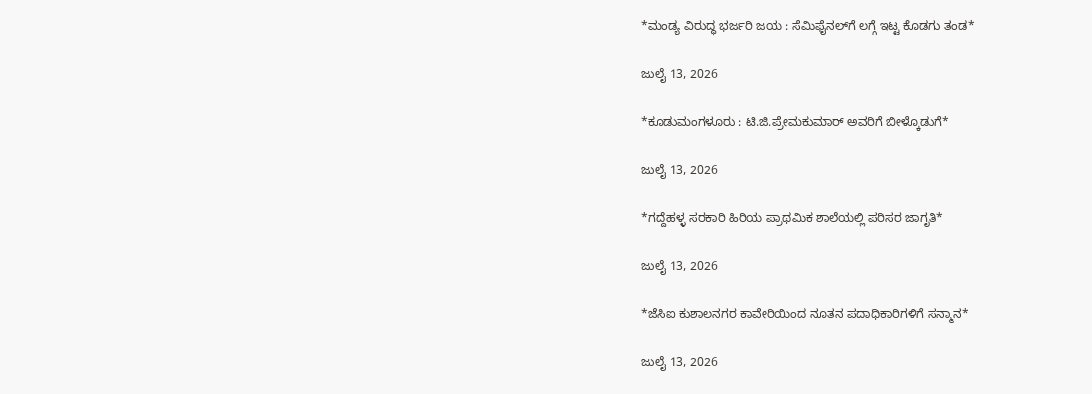*ಮಂಡ್ಯ ವಿರುದ್ಧ ಭರ್ಜರಿ ಜಯ : ಸೆಮಿಫೈನಲ್‌ಗೆ ಲಗ್ಗೆ ಇಟ್ಟ ಕೊಡಗು ತಂಡ*

ಜುಲೈ 13, 2026

*ಕೂಡುಮಂಗಳೂರು : ಟಿ.ಜಿ.ಪ್ರೇಮಕುಮಾರ್ ಅವರಿಗೆ ಬೀಳ್ಕೊಡುಗೆ*

ಜುಲೈ 13, 2026

*ಗದ್ದೆಹಳ್ಳ ಸರಕಾರಿ ಹಿರಿಯ ಪ್ರಾಥಮಿಕ ಶಾಲೆಯಲ್ಲಿ ಪರಿಸರ ಜಾಗೃತಿ*

ಜುಲೈ 13, 2026

*ಜೆಸಿಐ ಕುಶಾಲನಗರ ಕಾವೇರಿಯಿಂದ ನೂತನ ಪದಾಧಿಕಾರಿಗಳಿಗೆ ಸನ್ಮಾನ*

ಜುಲೈ 13, 2026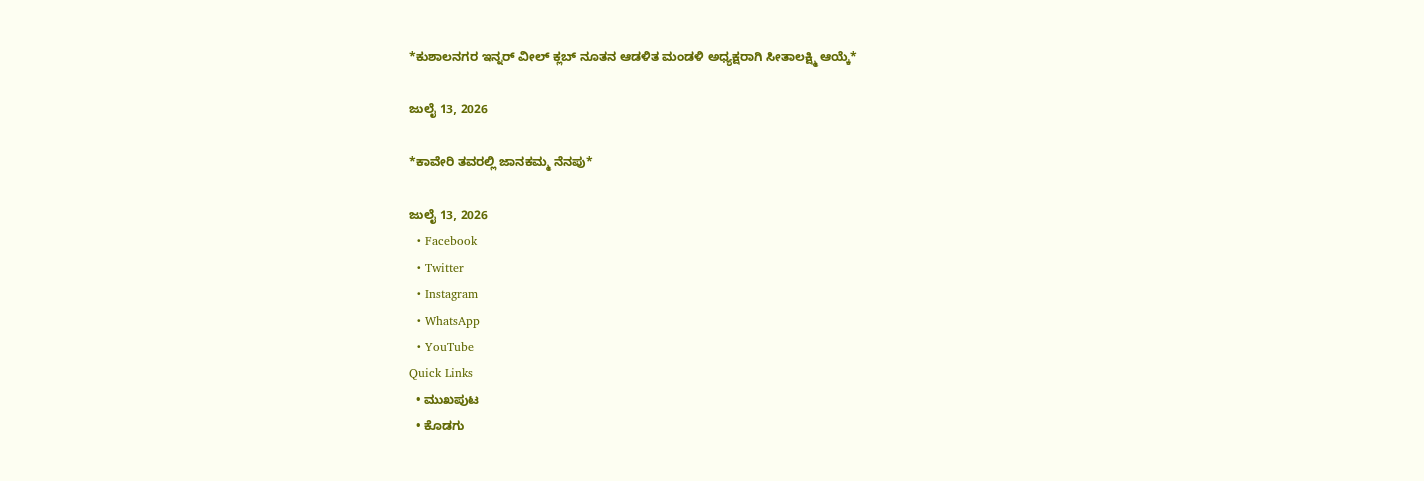*ಕುಶಾಲನಗರ ಇನ್ನರ್ ವೀಲ್ ಕ್ಲಬ್ ನೂತನ ಆಡಳಿತ ಮಂಡಳಿ ಅಧ್ಯಕ್ಷರಾಗಿ ಸೀತಾಲಕ್ಷ್ಮಿ ಆಯ್ಕೆ*

ಜುಲೈ 13, 2026

*ಕಾವೇರಿ ತವರಲ್ಲಿ ಜಾನಕಮ್ಮ ನೆನಪು*

ಜುಲೈ 13, 2026
  • Facebook
  • Twitter
  • Instagram
  • WhatsApp
  • YouTube
Quick Links
  • ಮುಖಪುಟ
  • ಕೊಡಗು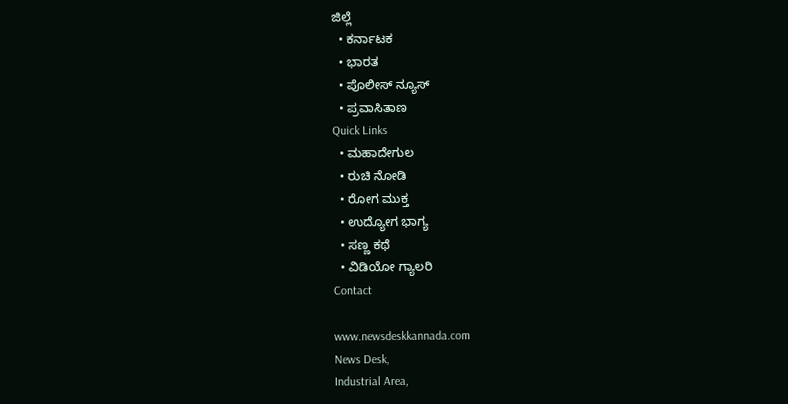ಜಿಲ್ಲೆ
  • ಕರ್ನಾಟಕ
  • ಭಾರತ
  • ಪೊಲೀಸ್ ನ್ಯೂಸ್
  • ಪ್ರವಾಸಿತಾಣ
Quick Links
  • ಮಹಾದೇಗುಲ
  • ರುಚಿ ನೋಡಿ
  • ರೋಗ ಮುಕ್ತ
  • ಉದ್ಯೋಗ ಭಾಗ್ಯ
  • ಸಣ್ಣ ಕಥೆ
  • ವಿಡಿಯೋ ಗ್ಯಾಲರಿ
Contact

www.newsdeskkannada.com
News Desk,
Industrial Area,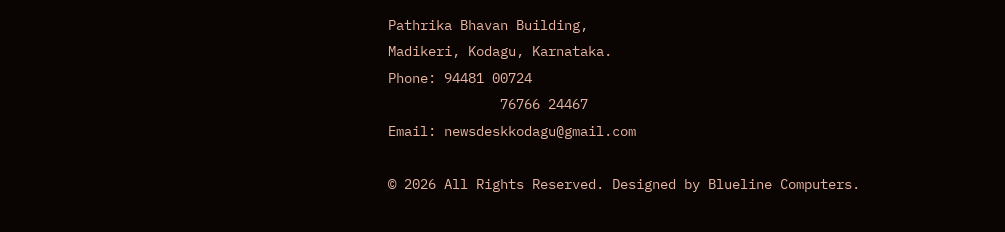Pathrika Bhavan Building,
Madikeri, Kodagu, Karnataka.
Phone: 94481 00724
              76766 24467
Email: newsdeskkodagu@gmail.com

© 2026 All Rights Reserved. Designed by Blueline Computers.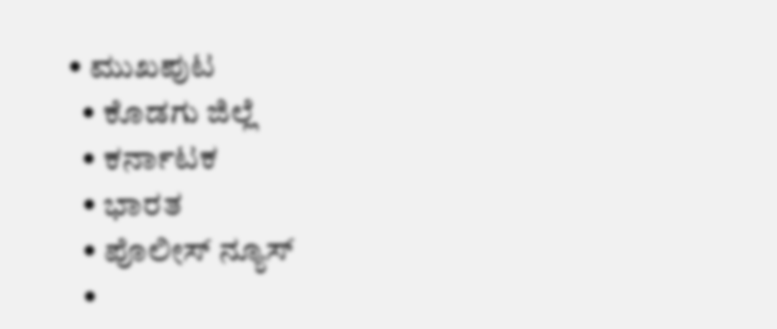• ಮುಖಪುಟ
  • ಕೊಡಗು ಜಿಲ್ಲೆ
  • ಕರ್ನಾಟಕ
  • ಭಾರತ
  • ಪೊಲೀಸ್ ನ್ಯೂಸ್
  •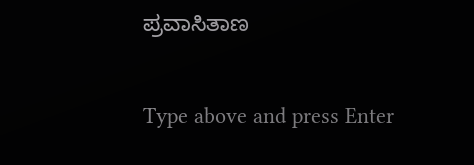ಪ್ರವಾಸಿತಾಣ

Type above and press Enter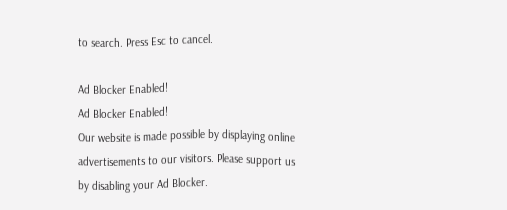to search. Press Esc to cancel.

Ad Blocker Enabled!
Ad Blocker Enabled!
Our website is made possible by displaying online advertisements to our visitors. Please support us by disabling your Ad Blocker.